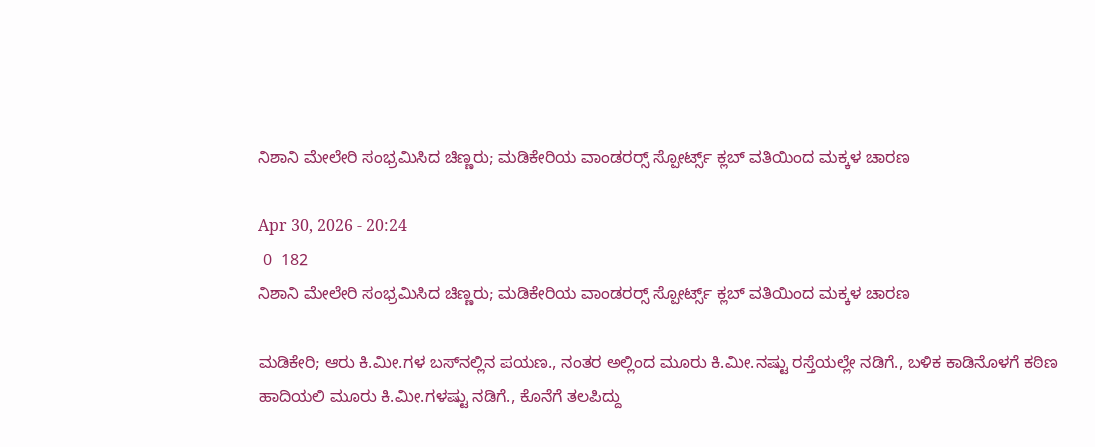ನಿಶಾನಿ ಮೇಲೇರಿ ಸಂಭ್ರಮಿಸಿದ ಚಿಣ್ಣರು; ಮಡಿಕೇರಿಯ ವಾಂಡರರ‍್ಸ್ ಸ್ಪೋರ್ಟ್ಸ್ ಕ್ಲಬ್ ವತಿಯಿಂದ ಮಕ್ಕಳ ಚಾರಣ

Apr 30, 2026 - 20:24
 0  182
ನಿಶಾನಿ ಮೇಲೇರಿ ಸಂಭ್ರಮಿಸಿದ ಚಿಣ್ಣರು; ಮಡಿಕೇರಿಯ ವಾಂಡರರ‍್ಸ್ ಸ್ಪೋರ್ಟ್ಸ್ ಕ್ಲಬ್ ವತಿಯಿಂದ ಮಕ್ಕಳ ಚಾರಣ

ಮಡಿಕೇರಿ; ಆರು ಕಿ.ಮೀ.ಗಳ ಬಸ್‌ನಲ್ಲಿನ ಪಯಣ., ನಂತರ ಅಲ್ಲಿಂದ ಮೂರು ಕಿ.ಮೀ.ನಷ್ಟು ರಸ್ತೆಯಲ್ಲೇ ನಡಿಗೆ., ಬಳಿಕ ಕಾಡಿನೊಳಗೆ ಕಠಿಣ ಹಾದಿಯಲಿ ಮೂರು ಕಿ.ಮೀ.ಗಳಷ್ಟು ನಡಿಗೆ., ಕೊನೆಗೆ ತಲಪಿದ್ದು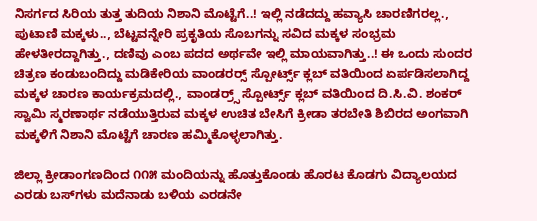ನಿಸರ್ಗದ ಸಿರಿಯ ತುತ್ತ ತುದಿಯ ನಿಶಾನಿ ಮೊಟ್ಟೆಗೆ..! ಇಲ್ಲಿ ನಡೆದದ್ದು ಹವ್ಯಾಸಿ ಚಾರಣಿಗರಲ್ಲ., ಪುಟಾಣಿ ಮಕ್ಕಳು.., ಬೆಟ್ಟವನ್ನೇರಿ ಪ್ರಕೃತಿಯ ಸೊಬಗನ್ನು ಸವಿದ ಮಕ್ಕಳ ಸಂಭ್ರಮ ಹೇಳತೀರದ್ದಾಗಿತ್ತು., ದಣಿವು ಎಂಬ ಪದದ ಅರ್ಥವೇ ಇಲ್ಲಿ ಮಾಯವಾಗಿತ್ತು..! ಈ ಒಂದು ಸುಂದರ ಚಿತ್ರಣ ಕಂಡುಬಂದಿದ್ದು ಮಡಿಕೇರಿಯ ವಾಂಡರರ‍್ಸ್ ಸ್ಪೋರ್ಟ್ಸ್ ಕ್ಲಬ್ ವತಿಯಿಂದ ಏರ್ಪಡಿಸಲಾಗಿದ್ದ ಮಕ್ಕಳ ಚಾರಣ ಕಾರ್ಯಕ್ರಮದಲ್ಲಿ., ವಾಂಡರ‍್ರ್ಸ್ ಸ್ಪೋರ್ಟ್ಸ್ ಕ್ಲಬ್ ವತಿಯಿಂದ ದಿ.ಸಿ.ವಿ. ಶಂಕರ್ ಸ್ವಾಮಿ ಸ್ಮರಣಾರ್ಥ ನಡೆಯುತ್ತಿರುವ ಮಕ್ಕಳ ಉಚಿತ ಬೇಸಿಗೆ ಕ್ರೀಡಾ ತರಬೇತಿ ಶಿಬಿರದ ಅಂಗವಾಗಿ ಮಕ್ಕಳಿಗೆ ನಿಶಾನಿ ಮೊಟ್ಟೆಗೆ ಚಾರಣ ಹಮ್ಮಿಕೊಳ್ಳಲಾಗಿತ್ತು.

ಜಿಲ್ಲಾ ಕ್ರೀಡಾಂಗಣದಿಂದ ೧೧೫ ಮಂದಿಯನ್ನು ಹೊತ್ತುಕೊಂಡು ಹೊರಟ ಕೊಡಗು ವಿದ್ಯಾಲಯದ ಎರಡು ಬಸ್‌ಗಳು ಮದೆನಾಡು ಬಳಿಯ ಎರಡನೇ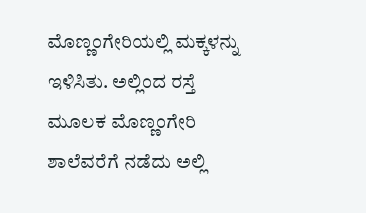ಮೊಣ್ಣಂಗೇರಿಯಲ್ಲಿ ಮಕ್ಕಳನ್ನು ಇಳಿಸಿತು. ಅಲ್ಲಿಂದ ರಸ್ತೆ ಮೂಲಕ ಮೊಣ್ಣಂಗೇರಿ ಶಾಲೆವರೆಗೆ ನಡೆದು ಅಲ್ಲಿ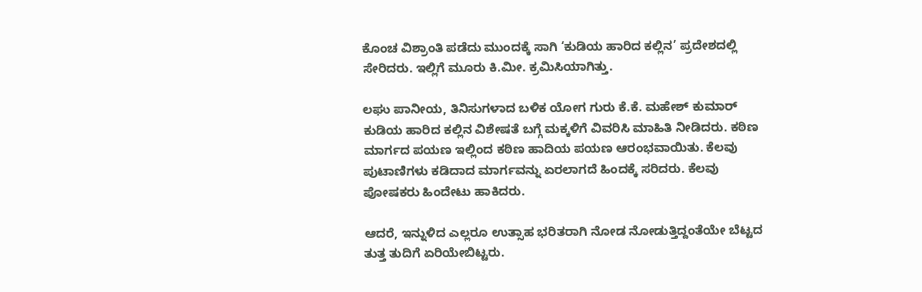ಕೊಂಚ ವಿಶ್ರಾಂತಿ ಪಡೆದು ಮುಂದಕ್ಕೆ ಸಾಗಿ ‘ಕುಡಿಯ ಹಾರಿದ ಕಲ್ಲಿನ’ ಪ್ರದೇಶದಲ್ಲಿ ಸೇರಿದರು. ಇಲ್ಲಿಗೆ ಮೂರು ಕಿ.ಮೀ. ಕ್ರಮಿಸಿಯಾಗಿತ್ತು.

ಲಘು ಪಾನೀಯ, ತಿನಿಸುಗಳಾದ ಬಳಿಕ ಯೋಗ ಗುರು ಕೆ.ಕೆ. ಮಹೇಶ್ ಕುಮಾರ್ ಕುಡಿಯ ಹಾರಿದ ಕಲ್ಲಿನ ವಿಶೇಷತೆ ಬಗ್ಗೆ ಮಕ್ಕಳಿಗೆ ವಿವರಿಸಿ ಮಾಹಿತಿ ನೀಡಿದರು. ಕಠಿಣ ಮಾರ್ಗದ ಪಯಣ ಇಲ್ಲಿಂದ ಕಠಿಣ ಹಾದಿಯ ಪಯಣ ಆರಂಭವಾಯಿತು. ಕೆಲವು ಪುಟಾಣಿಗಳು ಕಡಿದಾದ ಮಾರ್ಗವನ್ನು ಏರಲಾಗದೆ ಹಿಂದಕ್ಕೆ ಸರಿದರು. ಕೆಲವು ಪೋಷಕರು ಹಿಂದೇಟು ಹಾಕಿದರು.

ಆದರೆ, ಇನ್ನುಳಿದ ಎಲ್ಲರೂ ಉತ್ಸಾಹ ಭರಿತರಾಗಿ ನೋಡ ನೋಡುತ್ತಿದ್ದಂತೆಯೇ ಬೆಟ್ಟದ ತುತ್ತ ತುದಿಗೆ ಏರಿಯೇಬಿಟ್ಟರು.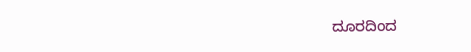ದೂರದಿಂದ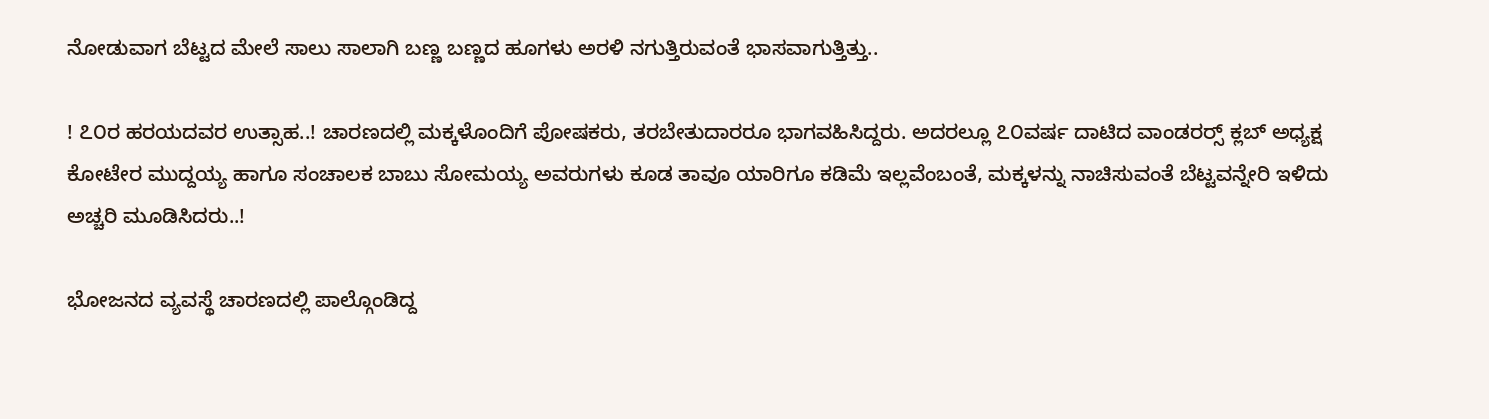ನೋಡುವಾಗ ಬೆಟ್ಟದ ಮೇಲೆ ಸಾಲು ಸಾಲಾಗಿ ಬಣ್ಣ ಬಣ್ಣದ ಹೂಗಳು ಅರಳಿ ನಗುತ್ತಿರುವಂತೆ ಭಾಸವಾಗುತ್ತಿತ್ತು..

! ೭೦ರ ಹರಯದವರ ಉತ್ಸಾಹ..! ಚಾರಣದಲ್ಲಿ ಮಕ್ಕಳೊಂದಿಗೆ ಪೋಷಕರು, ತರಬೇತುದಾರರೂ ಭಾಗವಹಿಸಿದ್ದರು. ಅದರಲ್ಲೂ ೭೦ವರ್ಷ ದಾಟಿದ ವಾಂಡರರ‍್ಸ್ ಕ್ಲಬ್ ಅಧ್ಯಕ್ಷ ಕೋಟೇರ ಮುದ್ದಯ್ಯ ಹಾಗೂ ಸಂಚಾಲಕ ಬಾಬು ಸೋಮಯ್ಯ ಅವರುಗಳು ಕೂಡ ತಾವೂ ಯಾರಿಗೂ ಕಡಿಮೆ ಇಲ್ಲವೆಂಬಂತೆ, ಮಕ್ಕಳನ್ನು ನಾಚಿಸುವಂತೆ ಬೆಟ್ಟವನ್ನೇರಿ ಇಳಿದು ಅಚ್ಚರಿ ಮೂಡಿಸಿದರು..!

ಭೋಜನದ ವ್ಯವಸ್ಥೆ ಚಾರಣದಲ್ಲಿ ಪಾಲ್ಗೊಂಡಿದ್ದ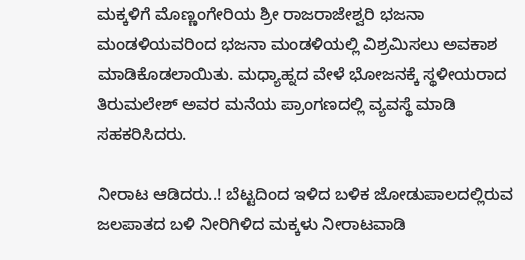ಮಕ್ಕಳಿಗೆ ಮೊಣ್ಣಂಗೇರಿಯ ಶ್ರೀ ರಾಜರಾಜೇಶ್ವರಿ ಭಜನಾ ಮಂಡಳಿಯವರಿಂದ ಭಜನಾ ಮಂಡಳಿಯಲ್ಲಿ ವಿಶ್ರಮಿಸಲು ಅವಕಾಶ ಮಾಡಿಕೊಡಲಾಯಿತು. ಮಧ್ಯಾಹ್ನದ ವೇಳೆ ಭೋಜನಕ್ಕೆ ಸ್ಥಳೀಯರಾದ ತಿರುಮಲೇಶ್ ಅವರ ಮನೆಯ ಪ್ರಾಂಗಣದಲ್ಲಿ ವ್ಯವಸ್ಥೆ ಮಾಡಿ ಸಹಕರಿಸಿದರು.

ನೀರಾಟ ಆಡಿದರು..! ಬೆಟ್ಟದಿಂದ ಇಳಿದ ಬಳಿಕ ಜೋಡುಪಾಲದಲ್ಲಿರುವ ಜಲಪಾತದ ಬಳಿ ನೀರಿಗಿಳಿದ ಮಕ್ಕಳು ನೀರಾಟವಾಡಿ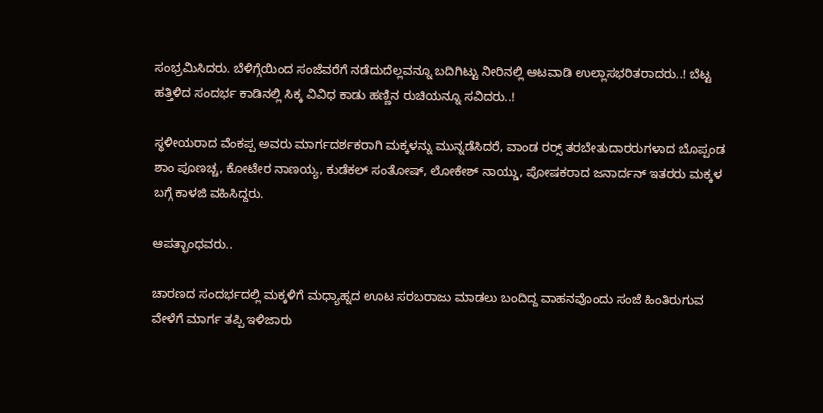ಸಂಭ್ರಮಿಸಿದರು. ಬೆಳಿಗ್ಗೆಯಿಂದ ಸಂಜೆವರೆಗೆ ನಡೆದುದೆಲ್ಲವನ್ನೂ ಬದಿಗಿಟ್ಟು ನೀರಿನಲ್ಲಿ ಆಟವಾಡಿ ಉಲ್ಲಾಸಭರಿತರಾದರು..! ಬೆಟ್ಟ ಹತ್ತಿಳಿದ ಸಂದರ್ಭ ಕಾಡಿನಲ್ಲಿ ಸಿಕ್ಕ ವಿವಿಧ ಕಾಡು ಹಣ್ಣಿನ ರುಚಿಯನ್ನೂ ಸವಿದರು..!

ಸ್ಥಳೀಯರಾದ ವೆಂಕಪ್ಪ ಅವರು ಮಾರ್ಗದರ್ಶಕರಾಗಿ ಮಕ್ಕಳನ್ನು ಮುನ್ನಡೆಸಿದರೆ, ವಾಂಡ ರರ‍್ಸ್ ತರಬೇತುದಾರರುಗಳಾದ ಬೊಪ್ಪಂಡ ಶಾಂ ಪೂಣಚ್ಚ, ಕೋಟೇರ ನಾಣಯ್ಯ, ಕುಡೆಕಲ್ ಸಂತೋಷ್, ಲೋಕೇಶ್ ನಾಯ್ಡು, ಪೋಷಕರಾದ ಜನಾರ್ದನ್ ಇತರರು ಮಕ್ಕಳ ಬಗ್ಗೆ ಕಾಳಜಿ ವಹಿಸಿದ್ದರು.

ಆಪತ್ಭಾಂಧವರು..

ಚಾರಣದ ಸಂದರ್ಭದಲ್ಲಿ ಮಕ್ಕಳಿಗೆ ಮಧ್ಯಾಹ್ನದ ಊಟ ಸರಬರಾಜು ಮಾಡಲು ಬಂದಿದ್ದ ವಾಹನವೊಂದು ಸಂಜೆ ಹಿಂತಿರುಗುವ ವೇಳೆಗೆ ಮಾರ್ಗ ತಪ್ಪಿ ಇಳಿಜಾರು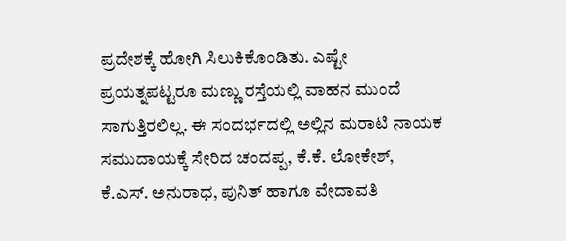ಪ್ರದೇಶಕ್ಕೆ ಹೋಗಿ ಸಿಲುಕಿಕೊಂಡಿತು. ಎಷ್ಟೇ ಪ್ರಯತ್ನಪಟ್ಟರೂ ಮಣ್ಣು ರಸ್ತೆಯಲ್ಲಿ ವಾಹನ ಮುಂದೆ ಸಾಗುತ್ತಿರಲಿಲ್ಲ. ಈ ಸಂದರ್ಭದಲ್ಲಿ ಅಲ್ಲಿನ ಮರಾಟಿ ನಾಯಕ ಸಮುದಾಯಕ್ಕೆ ಸೇರಿದ ಚಂದಪ್ಪ, ಕೆ.ಕೆ. ಲೋಕೇಶ್, ಕೆ.ಎಸ್. ಅನುರಾಧ, ಪುನಿತ್ ಹಾಗೂ ವೇದಾವತಿ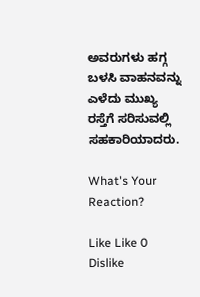ಅವರುಗಳು ಹಗ್ಗ ಬಳಸಿ ವಾಹನವನ್ನು ಎಳೆದು ಮುಖ್ಯ ರಸ್ತೆಗೆ ಸರಿಸುವಲ್ಲಿ ಸಹಕಾರಿಯಾದರು.

What's Your Reaction?

Like Like 0
Dislike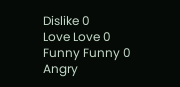Dislike 0
Love Love 0
Funny Funny 0
Angry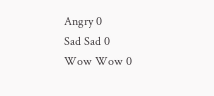Angry 0
Sad Sad 0
Wow Wow 0